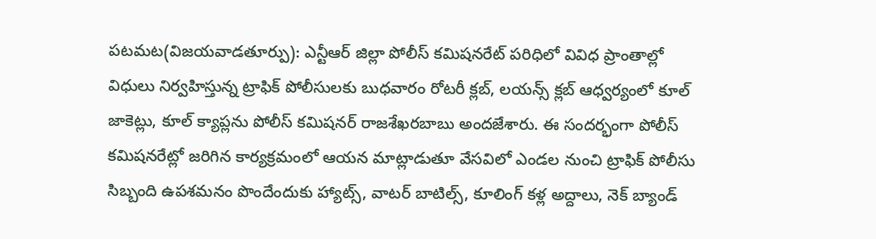పటమట(విజయవాడతూర్పు): ఎన్టీఆర్ జిల్లా పోలీస్ కమిషనరేట్ పరిధిలో వివిధ ప్రాంతాల్లో విధులు నిర్వహిస్తున్న ట్రాఫిక్ పోలీసులకు బుధవారం రోటరీ క్లబ్, లయన్స్ క్లబ్ ఆధ్వర్యంలో కూల్ జాకెట్లు, కూల్ క్యాప్లను పోలీస్ కమిషనర్ రాజశేఖరబాబు అందజేశారు. ఈ సందర్భంగా పోలీస్ కమిషనరేట్లో జరిగిన కార్యక్రమంలో ఆయన మాట్లాడుతూ వేసవిలో ఎండల నుంచి ట్రాఫిక్ పోలీసు సిబ్బంది ఉపశమనం పొందేందుకు హ్యాట్స్, వాటర్ బాటిల్స్, కూలింగ్ కళ్ల అద్దాలు, నెక్ బ్యాండ్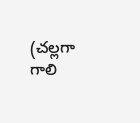(చల్లగా గాలి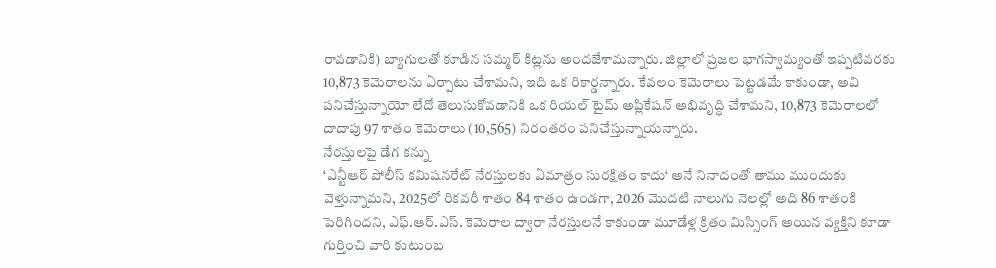రావడానికి) బ్యాగులతో కూడిన సమ్మర్ కిట్లను అందజేశామన్నారు. జిల్లాలో ప్రజల భాగస్వామ్యంతో ఇప్పటివరకు 10,873 కెమెరాలను ఏర్పాటు చేశామని, ఇది ఒక రికార్డన్నారు. కేవలం కెమెరాలు పెట్టడమే కాకుండా, అవి పనిచేస్తున్నాయో లేదో తెలుసుకోవడానికి ఒక రియల్ టైమ్ అప్లికేషన్ అభివృద్ధి చేశామని, 10,873 కెమెరాలలో దాదాపు 97 శాతం కెమెరాలు (10,565) నిరంతరం పనిచేస్తున్నాయన్నారు.
నేరస్తులపై డేగ కన్ను
‘ఎన్టీఆర్ పోలీస్ కమిషనరేట్ నేరస్తులకు ఏమాత్రం సురక్షితం కాదు‘ అనే నినాదంతో తాము ముందుకు వెళ్తున్నామని, 2025లో రికవరీ శాతం 84 శాతం ఉండగా, 2026 మొదటి నాలుగు నెలల్లో అది 86 శాతంకి పెరిగిందని, ఎఫ్.ఆర్.ఎస్. కెమెరాల ద్వారా నేరస్తులనే కాకుండా మూడేళ్ల క్రితం మిస్సింగ్ అయిన వ్యక్తిని కూడా గుర్తించి వారి కుటుంబ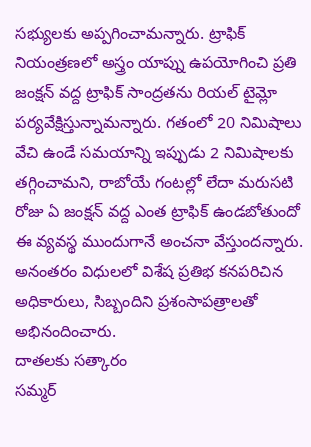సభ్యులకు అప్పగించామన్నారు. ట్రాఫిక్ నియంత్రణలో అస్త్రం యాప్ను ఉపయోగించి ప్రతి జంక్షన్ వద్ద ట్రాఫిక్ సాంద్రతను రియల్ టైమ్లో పర్యవేక్షిస్తున్నామన్నారు. గతంలో 20 నిమిషాలు వేచి ఉండే సమయాన్ని ఇప్పుడు 2 నిమిషాలకు తగ్గించామని, రాబోయే గంటల్లో లేదా మరుసటి రోజు ఏ జంక్షన్ వద్ద ఎంత ట్రాఫిక్ ఉండబోతుందో ఈ వ్యవస్థ ముందుగానే అంచనా వేస్తుందన్నారు. అనంతరం విధులలో విశేష ప్రతిభ కనపరిచిన అధికారులు, సిబ్బందిని ప్రశంసాపత్రాలతో అభినందించారు.
దాతలకు సత్కారం
సమ్మర్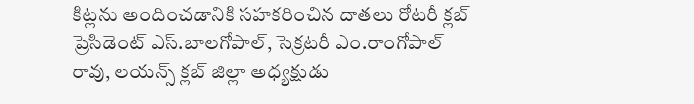కిట్లను అందించడానికి సహకరించిన దాతలు రోటరీ క్లబ్ ప్రెసిడెంట్ ఎస్.బాలగోపాల్, సెక్రటరీ ఎం.రాంగోపాల్ రావు, లయన్స్ క్లబ్ జిల్లా అధ్యక్షుడు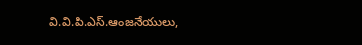వి.వి.పి.ఎస్.ఆంజనేయులు,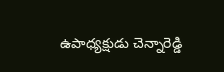ఉపాధ్యక్షుడు చెన్నారెడ్డి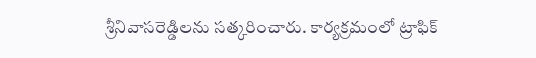శ్రీనివాసరెడ్డిలను సత్కరించారు. కార్యక్రమంలో ట్రాఫిక్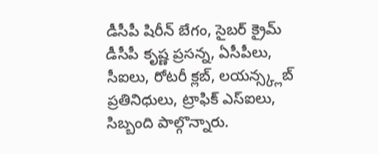డీసీపీ షిరీన్ బేగం, సైబర్ క్రైమ్ డీసీపీ కృష్ణ ప్రసన్న, ఏసీపీలు, సీఐలు, రోటరీ క్లబ్, లయన్స్క్లబ్ ప్రతినిధులు, ట్రాఫిక్ ఎస్ఐలు, సిబ్బంది పాల్గొన్నారు.